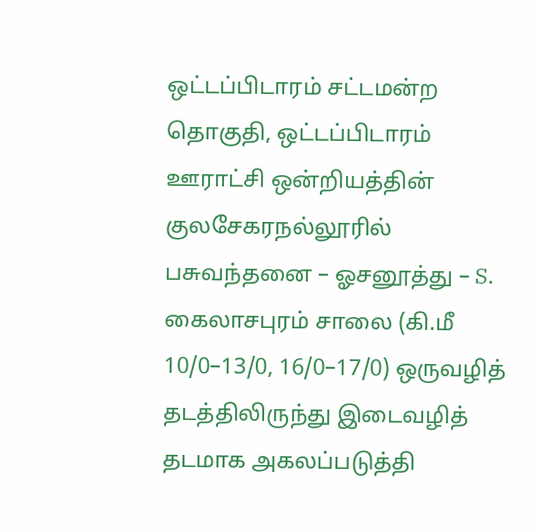ஒட்டப்பிடாரம் சட்டமன்ற தொகுதி, ஒட்டப்பிடாரம் ஊராட்சி ஒன்றியத்தின் குலசேகரநல்லூரில் பசுவந்தனை – ஓசனூத்து – S. கைலாசபுரம் சாலை (கி.மீ 10/0–13/0, 16/0–17/0) ஒருவழித் தடத்திலிருந்து இடைவழித் தடமாக அகலப்படுத்தி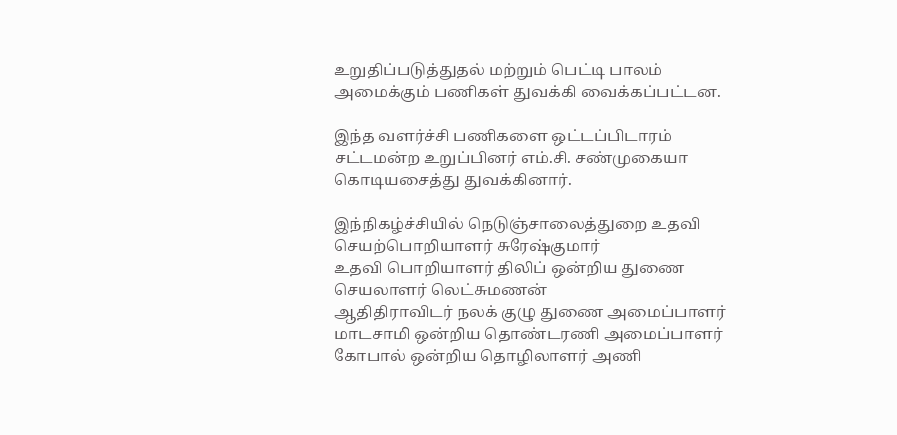உறுதிப்படுத்துதல் மற்றும் பெட்டி பாலம் அமைக்கும் பணிகள் துவக்கி வைக்கப்பட்டன.

இந்த வளர்ச்சி பணிகளை ஒட்டப்பிடாரம் சட்டமன்ற உறுப்பினர் எம்.சி. சண்முகையா கொடியசைத்து துவக்கினார்.

இந்நிகழ்ச்சியில் நெடுஞ்சாலைத்துறை உதவி செயற்பொறியாளர் சுரேஷ்குமார்
உதவி பொறியாளர் திலிப் ஒன்றிய துணை செயலாளர் லெட்சுமணன்
ஆதிதிராவிடர் நலக் குழு துணை அமைப்பாளர் மாடசாமி ஒன்றிய தொண்டரணி அமைப்பாளர் கோபால் ஒன்றிய தொழிலாளர் அணி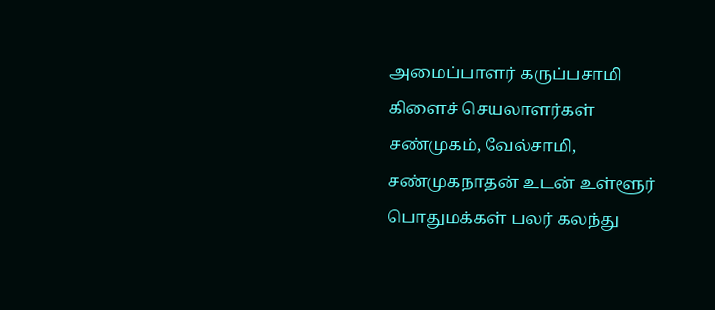அமைப்பாளர் கருப்பசாமி கிளைச் செயலாளர்கள் சண்முகம், வேல்சாமி, சண்முகநாதன் உடன் உள்ளூர் பொதுமக்கள் பலர் கலந்து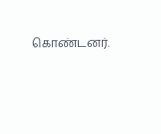கொண்டனர்.